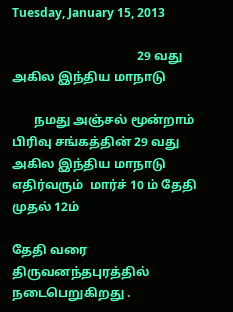Tuesday, January 15, 2013

                                        29 வது அகில இந்திய மாநாடு

       நமது அஞ்சல் மூன்றாம் பிரிவு சங்கத்தின் 29 வது அகில இந்திய மாநாடு எதிர்வரும்  மார்ச் 10 ம் தேதி முதல் 12ம்

தேதி வரை திருவனந்தபுரத்தில்  நடைபெறுகிறது .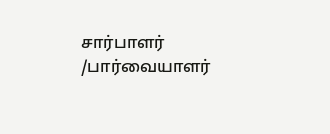சார்பாளர் /பார்வையாளர்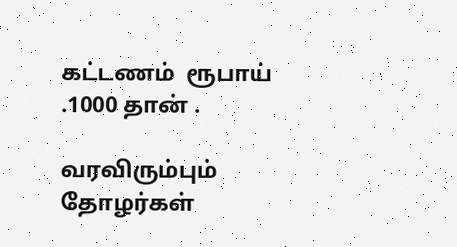கட்டணம்  ரூபாய் .1000 தான் .

வரவிரும்பும் தோழர்கள்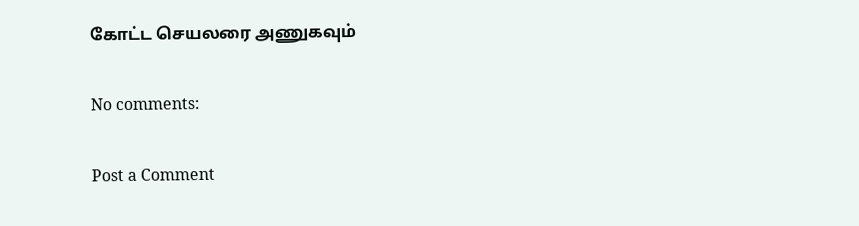கோட்ட செயலரை அணுகவும்

No comments:

Post a Comment